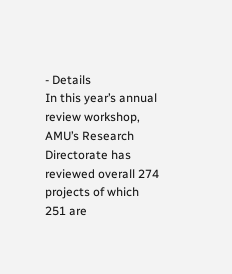- Details
In this year’s annual review workshop, AMU’s Research Directorate has reviewed overall 274 projects of which 251 are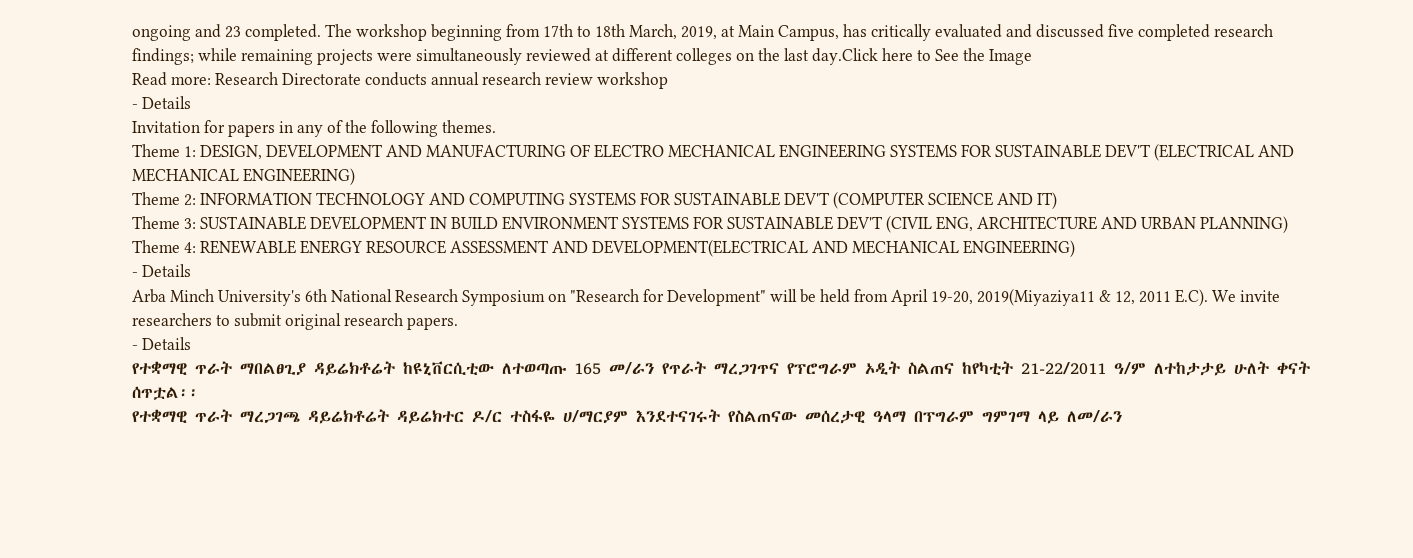ongoing and 23 completed. The workshop beginning from 17th to 18th March, 2019, at Main Campus, has critically evaluated and discussed five completed research findings; while remaining projects were simultaneously reviewed at different colleges on the last day.Click here to See the Image
Read more: Research Directorate conducts annual research review workshop
- Details
Invitation for papers in any of the following themes.
Theme 1: DESIGN, DEVELOPMENT AND MANUFACTURING OF ELECTRO MECHANICAL ENGINEERING SYSTEMS FOR SUSTAINABLE DEV'T (ELECTRICAL AND MECHANICAL ENGINEERING)
Theme 2: INFORMATION TECHNOLOGY AND COMPUTING SYSTEMS FOR SUSTAINABLE DEV'T (COMPUTER SCIENCE AND IT)
Theme 3: SUSTAINABLE DEVELOPMENT IN BUILD ENVIRONMENT SYSTEMS FOR SUSTAINABLE DEV'T (CIVIL ENG, ARCHITECTURE AND URBAN PLANNING)
Theme 4: RENEWABLE ENERGY RESOURCE ASSESSMENT AND DEVELOPMENT(ELECTRICAL AND MECHANICAL ENGINEERING)
- Details
Arba Minch University's 6th National Research Symposium on "Research for Development" will be held from April 19-20, 2019(Miyaziya11 & 12, 2011 E.C). We invite researchers to submit original research papers.
- Details
የተቋማዊ ጥራት ማበልፀጊያ ዳይሬክቶሬት ከዩኒቨርሲቲው ለተወጣጡ 165 መ/ራን የጥራት ማረጋገጥና የፕሮግራም ኦዲት ስልጠና ከየካቲት 21-22/2011 ዓ/ም ለተከታታይ ሁለት ቀናት ሰጥቷል፡፡
የተቋማዊ ጥራት ማረጋገጫ ዳይሬክቶሬት ዳይሬክተር ዶ/ር ተስፋዬ ሀ/ማርያም እንደተናገሩት የስልጠናው መሰረታዊ ዓላማ በፕግራም ግምገማ ላይ ለመ/ራን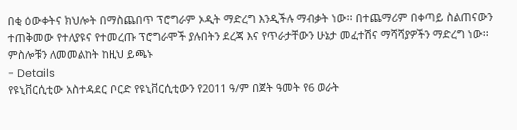በቂ ዕውቀትና ክህሎት በማስጨበጥ ፕሮግራም ኦዲት ማድረግ እንዲችሉ ማብቃት ነው፡፡ በተጨማሪም በቀጣይ ስልጠናውን ተጠቅመው የተለያዩና የተመረጡ ፕሮግራሞች ያሉበትን ደረጃ እና የጥራታቸውን ሁኔታ መፈተሽና ማሻሻያዎችን ማድረግ ነው፡፡ምስሎቹን ለመመልከት ከዚህ ይጫኑ
- Details
የዩኒቨርሲቲው አስተዳደር ቦርድ የዩኒቨርሲቲውን የ2011 ዓ/ም በጀት ዓመት የ6 ወራት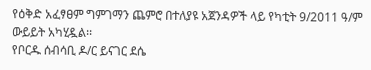የዕቅድ አፈፃፀም ግምገማን ጨምሮ በተለያዩ አጀንዳዎች ላይ የካቲት 9/2011 ዓ/ም ውይይት አካሂዷል፡፡
የቦርዱ ሰብሳቢ ዶ/ር ይናገር ደሴ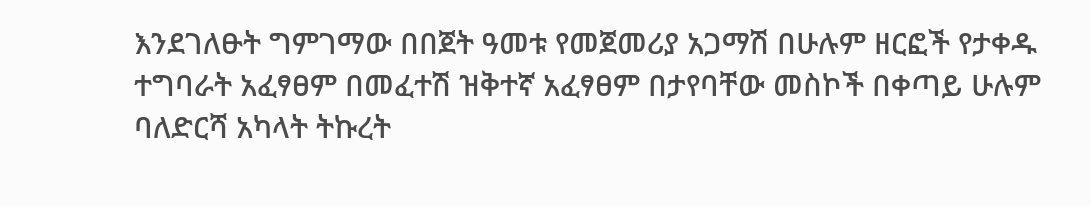እንደገለፁት ግምገማው በበጀት ዓመቱ የመጀመሪያ አጋማሽ በሁሉም ዘርፎች የታቀዱ ተግባራት አፈፃፀም በመፈተሽ ዝቅተኛ አፈፃፀም በታየባቸው መስኮች በቀጣይ ሁሉም ባለድርሻ አካላት ትኩረት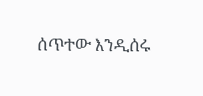ሰጥተው እንዲሰሩ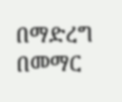በማድረግ በመማር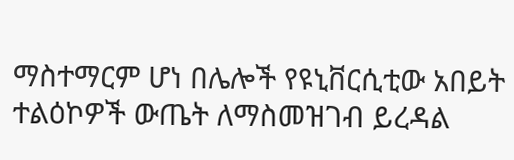ማስተማርም ሆነ በሌሎች የዩኒቨርሲቲው አበይት ተልዕኮዎች ውጤት ለማስመዝገብ ይረዳል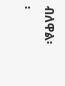ብለዋል፡፡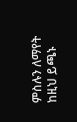ምስሉን ለማየት ከዚህ ይጫኑ